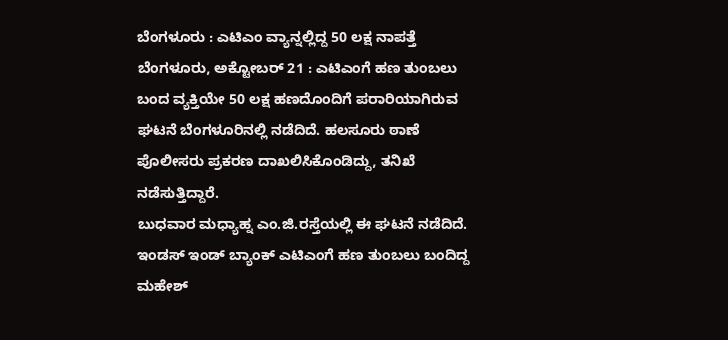ಬೆಂಗಳೂರು : ಎಟಿಎಂ ವ್ಯಾನ್ನಲ್ಲಿದ್ದ 50 ಲಕ್ಷ ನಾಪತ್ತೆ
ಬೆಂಗಳೂರು, ಅಕ್ಟೋಬರ್ 21 : ಎಟಿಎಂಗೆ ಹಣ ತುಂಬಲು ಬಂದ ವ್ಯಕ್ತಿಯೇ 50 ಲಕ್ಷ ಹಣದೊಂದಿಗೆ ಪರಾರಿಯಾಗಿರುವ ಘಟನೆ ಬೆಂಗಳೂರಿನಲ್ಲಿ ನಡೆದಿದೆ. ಹಲಸೂರು ಠಾಣೆ ಪೊಲೀಸರು ಪ್ರಕರಣ ದಾಖಲಿಸಿಕೊಂಡಿದ್ದು, ತನಿಖೆ ನಡೆಸುತ್ತಿದ್ದಾರೆ.
ಬುಧವಾರ ಮಧ್ಯಾಹ್ನ ಎಂ.ಜಿ.ರಸ್ತೆಯಲ್ಲಿ ಈ ಘಟನೆ ನಡೆದಿದೆ. ಇಂಡಸ್ ಇಂಡ್ ಬ್ಯಾಂಕ್ ಎಟಿಎಂಗೆ ಹಣ ತುಂಬಲು ಬಂದಿದ್ದ ಮಹೇಶ್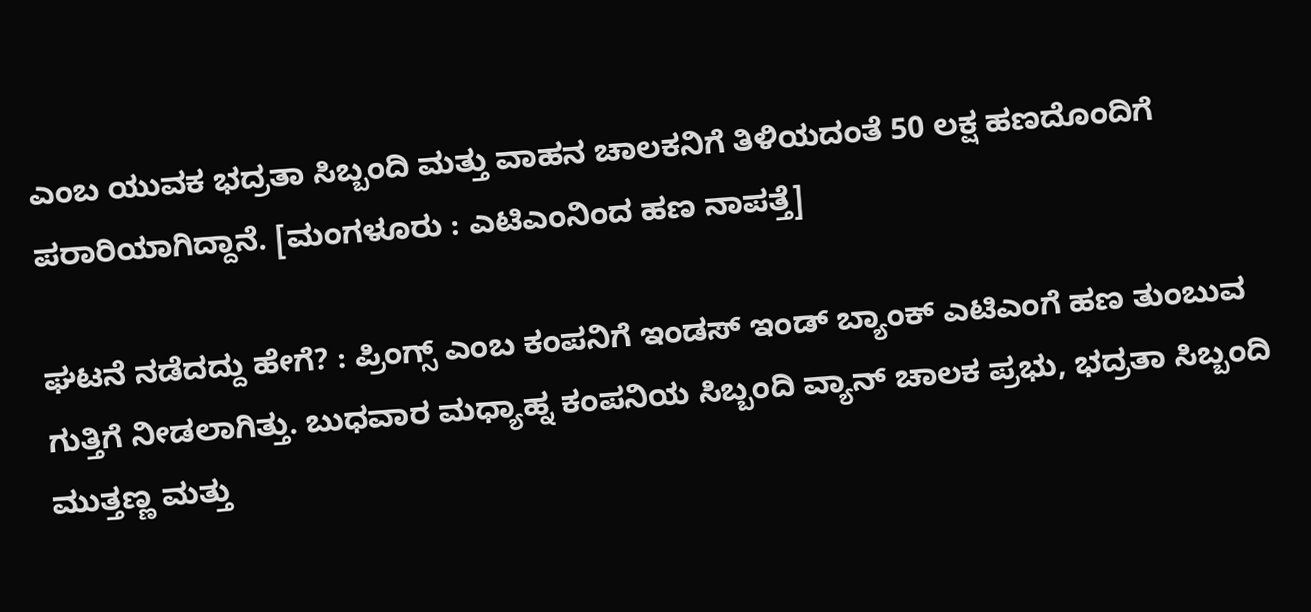ಎಂಬ ಯುವಕ ಭದ್ರತಾ ಸಿಬ್ಬಂದಿ ಮತ್ತು ವಾಹನ ಚಾಲಕನಿಗೆ ತಿಳಿಯದಂತೆ 50 ಲಕ್ಷ ಹಣದೊಂದಿಗೆ ಪರಾರಿಯಾಗಿದ್ದಾನೆ. [ಮಂಗಳೂರು : ಎಟಿಎಂನಿಂದ ಹಣ ನಾಪತ್ತೆ]

ಘಟನೆ ನಡೆದದ್ದು ಹೇಗೆ? : ಪ್ರಿಂಗ್ಸ್ ಎಂಬ ಕಂಪನಿಗೆ ಇಂಡಸ್ ಇಂಡ್ ಬ್ಯಾಂಕ್ ಎಟಿಎಂಗೆ ಹಣ ತುಂಬುವ ಗುತ್ತಿಗೆ ನೀಡಲಾಗಿತ್ತು. ಬುಧವಾರ ಮಧ್ಯಾಹ್ನ ಕಂಪನಿಯ ಸಿಬ್ಬಂದಿ ವ್ಯಾನ್ ಚಾಲಕ ಪ್ರಭು, ಭದ್ರತಾ ಸಿಬ್ಬಂದಿ ಮುತ್ತಣ್ಣ ಮತ್ತು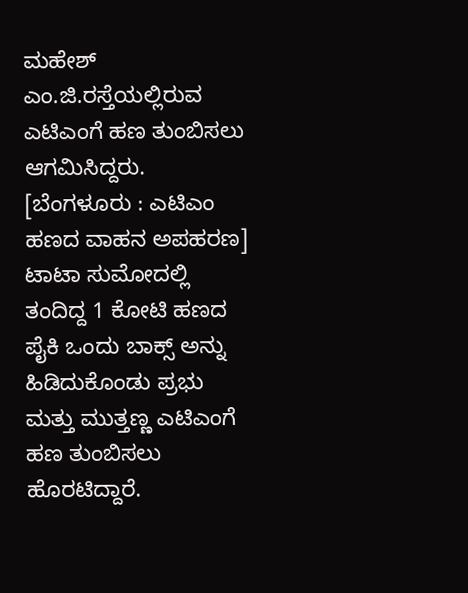ಮಹೇಶ್ ಎಂ.ಜಿ.ರಸ್ತೆಯಲ್ಲಿರುವ ಎಟಿಎಂಗೆ ಹಣ ತುಂಬಿಸಲು ಆಗಮಿಸಿದ್ದರು. [ಬೆಂಗಳೂರು : ಎಟಿಎಂ ಹಣದ ವಾಹನ ಅಪಹರಣ]
ಟಾಟಾ ಸುಮೋದಲ್ಲಿ ತಂದಿದ್ದ 1 ಕೋಟಿ ಹಣದ ಪೈಕಿ ಒಂದು ಬಾಕ್ಸ್ ಅನ್ನು ಹಿಡಿದುಕೊಂಡು ಪ್ರಭು ಮತ್ತು ಮುತ್ತಣ್ಣ ಎಟಿಎಂಗೆ ಹಣ ತುಂಬಿಸಲು ಹೊರಟಿದ್ದಾರೆ.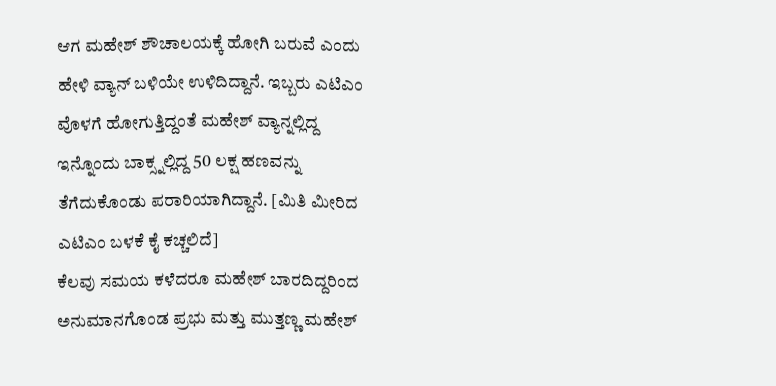ಆಗ ಮಹೇಶ್ ಶೌಚಾಲಯಕ್ಕೆ ಹೋಗಿ ಬರುವೆ ಎಂದು ಹೇಳಿ ವ್ಯಾನ್ ಬಳಿಯೇ ಉಳಿದಿದ್ದಾನೆ. ಇಬ್ಬರು ಎಟಿಎಂ ವೊಳಗೆ ಹೋಗುತ್ತಿದ್ದಂತೆ ಮಹೇಶ್ ವ್ಯಾನ್ನಲ್ಲಿದ್ದ ಇನ್ನೊಂದು ಬಾಕ್ಸ್ನಲ್ಲಿದ್ದ 50 ಲಕ್ಷ ಹಣವನ್ನು ತೆಗೆದುಕೊಂಡು ಪರಾರಿಯಾಗಿದ್ದಾನೆ. [ಮಿತಿ ಮೀರಿದ ಎಟಿಎಂ ಬಳಕೆ ಕೈ ಕಚ್ಚಲಿದೆ]
ಕೆಲವು ಸಮಯ ಕಳೆದರೂ ಮಹೇಶ್ ಬಾರದಿದ್ದರಿಂದ ಅನುಮಾನಗೊಂಡ ಪ್ರಭು ಮತ್ತು ಮುತ್ತಣ್ಣ ಮಹೇಶ್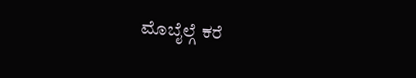ಮೊಬೈಲ್ಗೆ ಕರೆ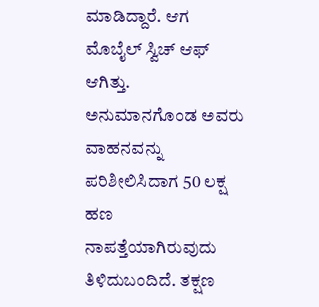ಮಾಡಿದ್ದಾರೆ. ಆಗ ಮೊಬೈಲ್ ಸ್ವಿಚ್ ಆಫ್ ಆಗಿತ್ತು. ಅನುಮಾನಗೊಂಡ ಅವರು ವಾಹನವನ್ನು ಪರಿಶೀಲಿಸಿದಾಗ 50 ಲಕ್ಷ ಹಣ ನಾಪತ್ತೆಯಾಗಿರುವುದು ತಿಳಿದುಬಂದಿದೆ. ತಕ್ಷಣ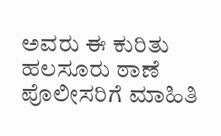ಅವರು ಈ ಕುರಿತು ಹಲಸೂರು ಠಾಣೆ ಪೊಲೀಸರಿಗೆ ಮಾಹಿತಿ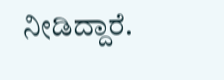ನೀಡಿದ್ದಾರೆ.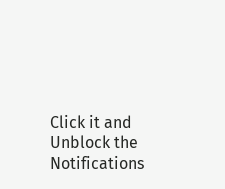Click it and Unblock the Notifications